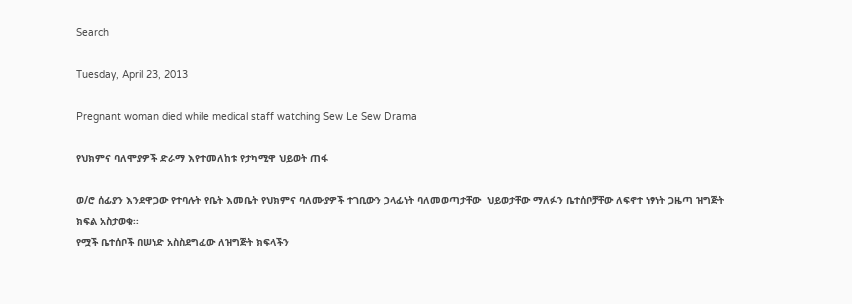Search

Tuesday, April 23, 2013

Pregnant woman died while medical staff watching Sew Le Sew Drama

የህክምና ባለሞያዎች ድራማ እየተመለከቱ የታካሚዋ ህይወት ጠፋ

ወ/ሮ ሰፊያን እንደዋጋው የተባሉት የቤት እመቤት የህክምና ባለሙያዎች ተገቢውን ኃላፊነት ባለመወጣታቸው  ህይወታቸው ማለፉን ቤተሰቦቻቸው ለፍኖተ ነፃነት ጋዜጣ ዝግጅት ክፍል አስታወቁ፡፡
የሟች ቤተሰቦች በሠነድ አስስደግፈው ለዝግጅት ክፍላችን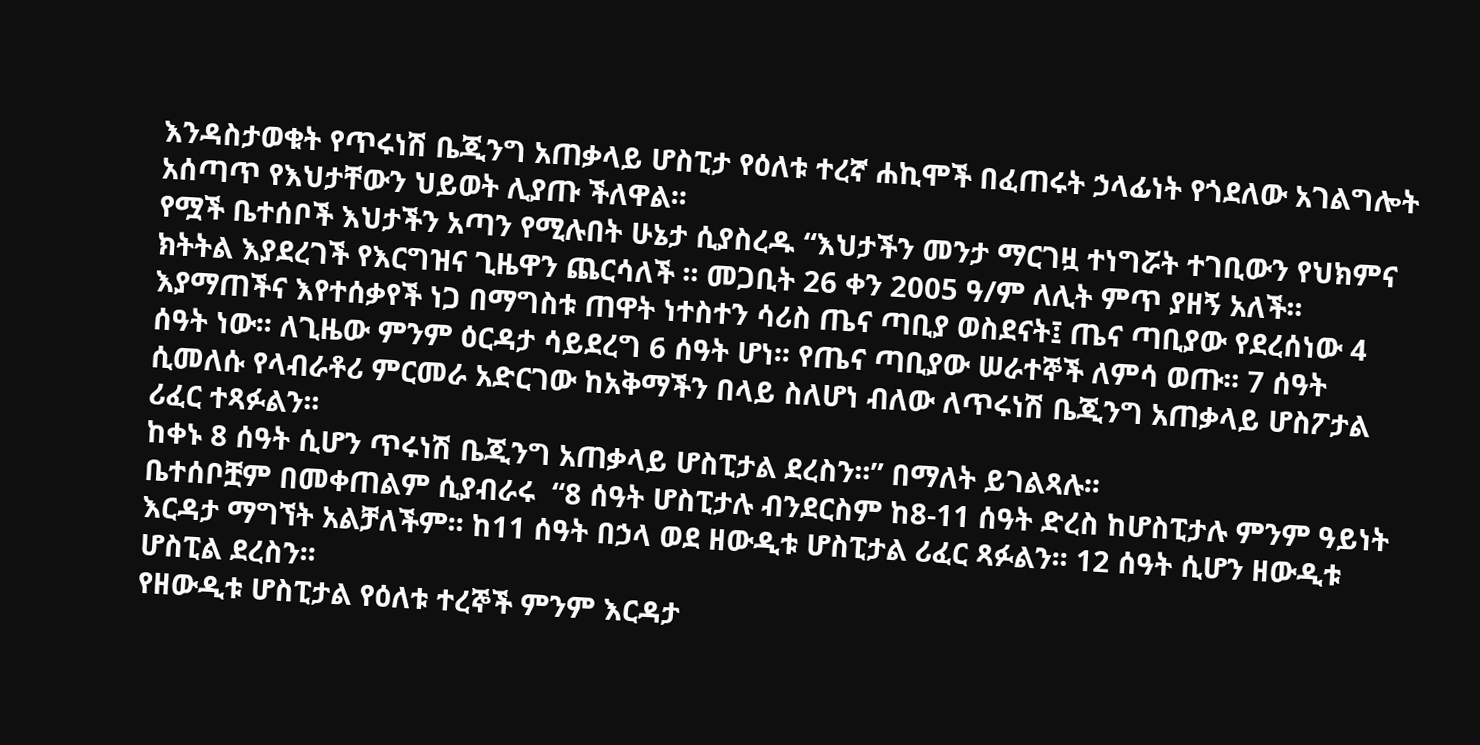እንዳስታወቁት የጥሩነሽ ቤጂንግ አጠቃላይ ሆስፒታ የዕለቱ ተረኛ ሐኪሞች በፈጠሩት ኃላፊነት የጎደለው አገልግሎት አሰጣጥ የእህታቸውን ህይወት ሊያጡ ችለዋል፡፡
የሟች ቤተሰቦች እህታችን አጣን የሚሉበት ሁኔታ ሲያስረዱ “እህታችን መንታ ማርገዟ ተነግሯት ተገቢውን የህክምና ክትትል እያደረገች የእርግዝና ጊዜዋን ጨርሳለች ፡፡ መጋቢት 26 ቀን 2005 ዓ/ም ለሊት ምጥ ያዘኝ አለች፡፡ እያማጠችና እየተሰቃየች ነጋ በማግስቱ ጠዋት ነተስተን ሳሪስ ጤና ጣቢያ ወስደናት፤ ጤና ጣቢያው የደረሰነው 4 ሰዓት ነው፡፡ ለጊዜው ምንም ዕርዳታ ሳይደረግ 6 ሰዓት ሆነ፡፡ የጤና ጣቢያው ሠራተኞች ለምሳ ወጡ፡፡ 7 ሰዓት ሲመለሱ የላብራቶሪ ምርመራ አድርገው ከአቅማችን በላይ ስለሆነ ብለው ለጥሩነሽ ቤጂንግ አጠቃላይ ሆስፖታል ሪፈር ተጻፉልን፡፡
ከቀኑ 8 ሰዓት ሲሆን ጥሩነሽ ቤጂንግ አጠቃላይ ሆስፒታል ደረስን፡፡” በማለት ይገልጻሉ፡፡
ቤተሰቦቿም በመቀጠልም ሲያብራሩ  “8 ሰዓት ሆስፒታሉ ብንደርስም ከ8-11 ሰዓት ድረስ ከሆስፒታሉ ምንም ዓይነት እርዳታ ማግኘት አልቻለችም፡፡ ከ11 ሰዓት በኃላ ወደ ዘውዲቱ ሆስፒታል ሪፈር ጻፉልን፡፡ 12 ሰዓት ሲሆን ዘውዲቱ ሆስፒል ደረስን፡፡
የዘውዲቱ ሆስፒታል የዕለቱ ተረኞች ምንም እርዳታ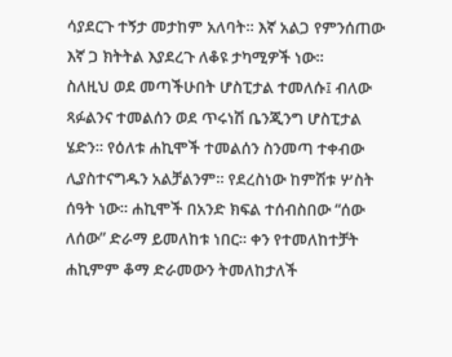ሳያደርጉ ተኝታ መታከም አለባት፡፡ እኛ አልጋ የምንሰጠው እኛ ጋ ክትትል እያደረጉ ለቆዩ ታካሚዎች ነው፡፡
ስለዚህ ወደ መጣችሁበት ሆስፒታል ተመለሱ፤ ብለው ጻፉልንና ተመልሰን ወደ ጥሩነሽ ቤንጂንግ ሆስፒታል ሄድን፡፡ የዕለቱ ሐኪሞች ተመልሰን ስንመጣ ተቀብው ሊያስተናግዱን አልቻልንም፡፡ የደረስነው ከምሽቱ ሦስት ሰዓት ነው፡፡ ሐኪሞች በአንድ ክፍል ተሰብስበው “ሰው ለሰው” ድራማ ይመለከቱ ነበር፡፡ ቀን የተመለከተቻት ሐኪምም ቆማ ድራመውን ትመለከታለች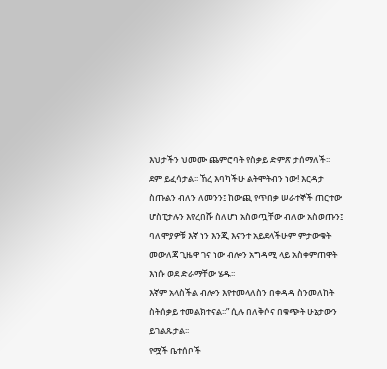እህታችን ህመሙ ጨምሮባት የስቃይ ድምጽ ታሰማለች፡፡ ደም ይፈሳታል፡፡ ኸረ እባካችሁ ልትሞትብን ነው! እርዳታ ስጡልን ብለን ለመንን፤ ከውጪ የጥበቃ ሠራተኞች ጠርተው ሆስፒታሉን እየረበሹ ስለሆነ አስወጧቸው ብለው አስወጡን፤ ባለሞያዎቹ እኛ ነን እንጂ እናንተ አይደላችሁም ምታውቁት መውለጃ ጊዜዋ ገና ነው ብሎን አግዳሚ ላይ አስቀምጠዋት እነሱ ወደ ድራማቸው ሄዱ፡፡
እኛም አላስችል ብሎን እየተመላለስን በቀዳዳ ስንመለከት ስትሰቃይ ተመልክተናል፡፡” ሲሉ በለቅሶና በቁጭት ሁኔታውን ይገልጹታል፡፡
የሟች ቤተሰቦች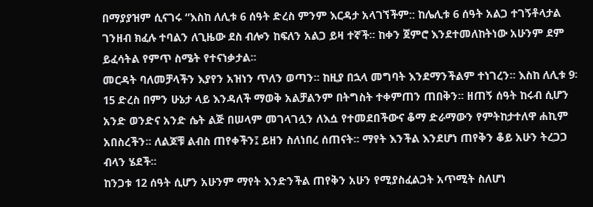በማያያዝም ሲናገሩ “እስከ ለሊቱ 6 ሰዓት ድረስ ምንም እርዳታ አላገኘችም:: ከሌሊቱ 6 ሰዓት አልጋ ተገኝቶላታል ገንዘብ ክፈሉ ተባልን ለጊዜው ደስ ብሎን ከፍለን አልጋ ይዛ ተኛች፡፡ ከቀን ጀምሮ እንደተመለከትነው አሁንም ደም ይፈሳትል የምጥ ስሜት የተናነቃታል፡፡
መርዳት ባለመቻላችን እያየን አዝነን ጥለን ወጣን፡፡ ከዚያ በኋላ መግባት እንደማንችልም ተነገረን፡፡ እስከ ለሊቱ 9፡15 ድረስ በምን ሁኔታ ላይ እንዳለች ማወቅ አልቻልንም በትግስት ተቀምጠን ጠበቅን፡፡ ዘጠኝ ሰዓት ከሩብ ሲሆን አንድ ወንድና አንድ ሴት ልጅ በሠላም መገላገሏን ለእሷ የተመደበችውና ቆማ ድራማውን የምትከታተለዋ ሐኪም አበስረችን፡፡ ለልጆቹ ልብስ ጠየቀችን፤ ይዘን ስለነበረ ሰጠናት፡፡ ማየት እንችል እንደሆነ ጠየቅን ቆይ አሁን ትረጋጋ ብላን ሄደች፡፡
ከንጋቱ 12 ሰዓት ሲሆን አሁንም ማየት እንድንችል ጠየቅን አሁን የሚያስፈልጋት አጥሚት ስለሆነ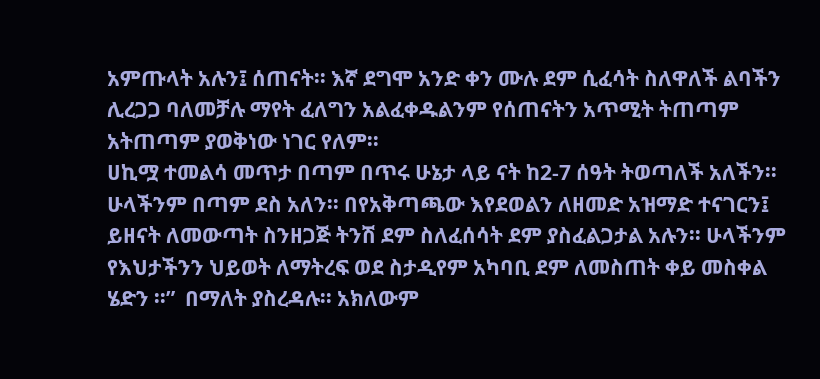አምጡላት አሉን፤ ሰጠናት፡፡ እኛ ደግሞ አንድ ቀን ሙሉ ደም ሲፈሳት ስለዋለች ልባችን ሊረጋጋ ባለመቻሉ ማየት ፈለግን አልፈቀዱልንም የሰጠናትን አጥሚት ትጠጣም አትጠጣም ያወቅነው ነገር የለም፡፡
ሀኪሟ ተመልሳ መጥታ በጣም በጥሩ ሁኔታ ላይ ናት ከ2-7 ሰዓት ትወጣለች አለችን፡፡ ሁላችንም በጣም ደስ አለን፡፡ በየአቅጣጫው እየደወልን ለዘመድ አዝማድ ተናገርን፤ ይዘናት ለመውጣት ስንዘጋጅ ትንሽ ደም ስለፈሰሳት ደም ያስፈልጋታል አሉን፡፡ ሁላችንም የእህታችንን ህይወት ለማትረፍ ወደ ስታዲየም አካባቢ ደም ለመስጠት ቀይ መስቀል ሄድን ፡፡”  በማለት ያስረዳሉ፡፡ አክለውም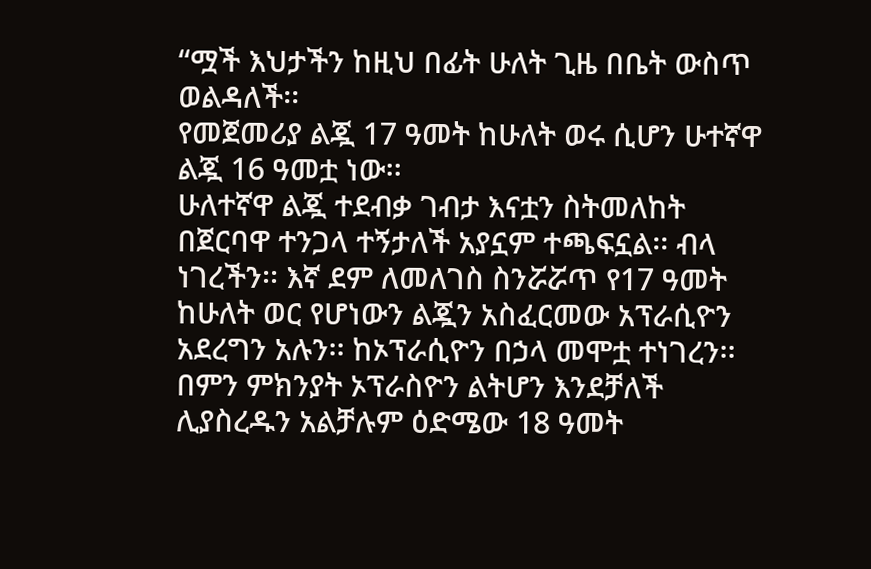“ሟች እህታችን ከዚህ በፊት ሁለት ጊዜ በቤት ውስጥ ወልዳለች፡፡
የመጀመሪያ ልጇ 17 ዓመት ከሁለት ወሩ ሲሆን ሁተኛዋ ልጇ 16 ዓመቷ ነው፡፡
ሁለተኛዋ ልጇ ተደብቃ ገብታ እናቷን ስትመለከት በጀርባዋ ተንጋላ ተኝታለች አያኗም ተጫፍኗል፡፡ ብላ ነገረችን፡፡ እኛ ደም ለመለገስ ስንሯሯጥ የ17 ዓመት ከሁለት ወር የሆነውን ልጇን አስፈርመው አፕራሲዮን አደረግን አሉን፡፡ ከኦፕራሲዮን በኃላ መሞቷ ተነገረን፡፡ በምን ምክንያት ኦፕራስዮን ልትሆን እንደቻለች ሊያስረዱን አልቻሉም ዕድሜው 18 ዓመት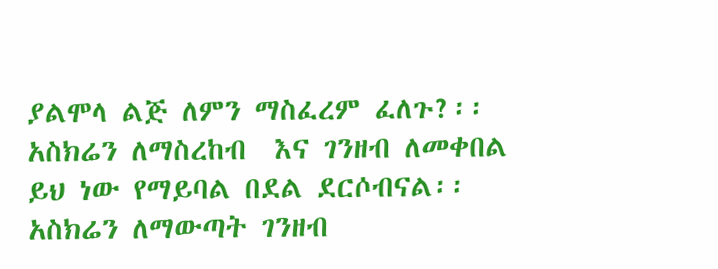ያልሞላ ልጅ ለምን ማስፈረም ፈለጉ?፡፡ አስክሬን ለማስረከብ  እና ገንዘብ ለመቀበል ይህ ነው የማይባል በደል ደርሶብናል፡፡ አስክሬን ለማውጣት ገንዘብ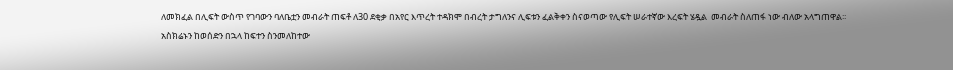ለመክፈል በሊፍት ውስጥ የገባውን ባለቤቷን መብራት ጠፍቶ ለ30 ደቂቃ በአየር እጥረት ተዳክሞ በብረት ታግለንና ሊፍቱን ፈልቅቀን ስናወጣው የሊፍት ሠራተኛው እረፍት ሄዷል  መብራት ስለጠፋ ነው ብለው አላግጠዋል፡፡
አስክሬኑን ከወሰድን በኋላ ከፍተን ስንመለከተው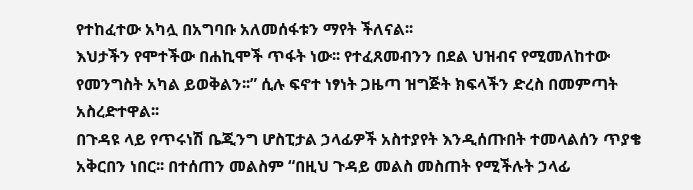የተከፈተው አካሏ በአግባቡ አለመሰፋቱን ማየት ችለናል፡፡
እህታችን የሞተችው በሐኪሞች ጥፋት ነው፡፡ የተፈጸመብንን በደል ህዝብና የሚመለከተው የመንግስት አካል ይወቅልን፡፡” ሲሉ ፍኖተ ነፃነት ጋዜጣ ዝግጅት ክፍላችን ድረስ በመምጣት አስረድተዋል፡፡
በጉዳዩ ላይ የጥሩነሽ ቤጂንግ ሆስፒታል ኃላፊዎች አስተያየት እንዲሰጡበት ተመላልሰን ጥያቄ አቅርበን ነበር፡፡ በተሰጠን መልስም “በዚህ ጉዳይ መልስ መስጠት የሚችሉት ኃላፊ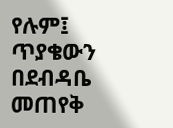የሉም፤ ጥያቄውን በደብዳቤ መጠየቅ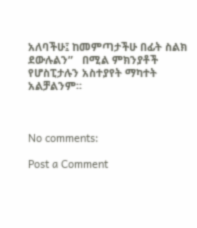አለባችሁ፤ ከመምጣታችሁ በፊት ስልክ ደውሉልን”   በሚል ምክንያቶች የሆስፒታሉን አስተያየት ማካተት አልቻልንም፡፡



No comments:

Post a Comment